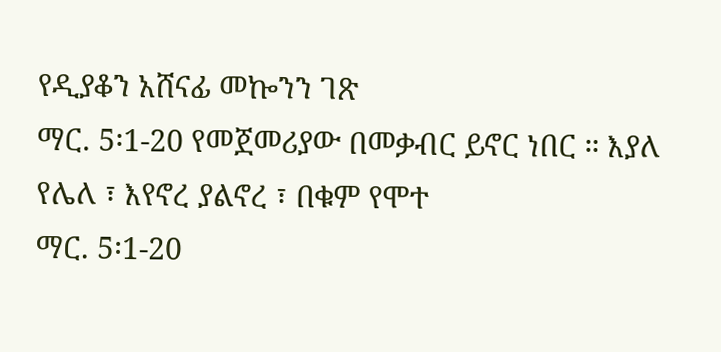የዲያቆን አሸናፊ መኰንን ገጽ
ማር. 5፡1-20 የመጀመሪያው በመቃብር ይኖር ነበር ። እያለ የሌለ ፣ እየኖረ ያልኖረ ፣ በቁም የሞተ
ማር. 5፡1-20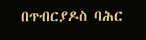በጥብርያዶስ ባሕር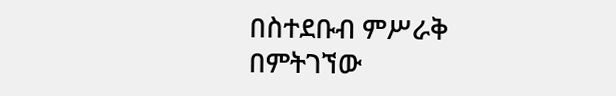በስተደቡብ ምሥራቅ በምትገኘው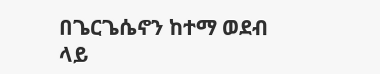በጌርጌሴኖን ከተማ ወደብ ላይ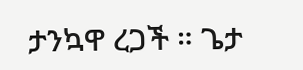ታንኳዋ ረጋች ። ጌታ